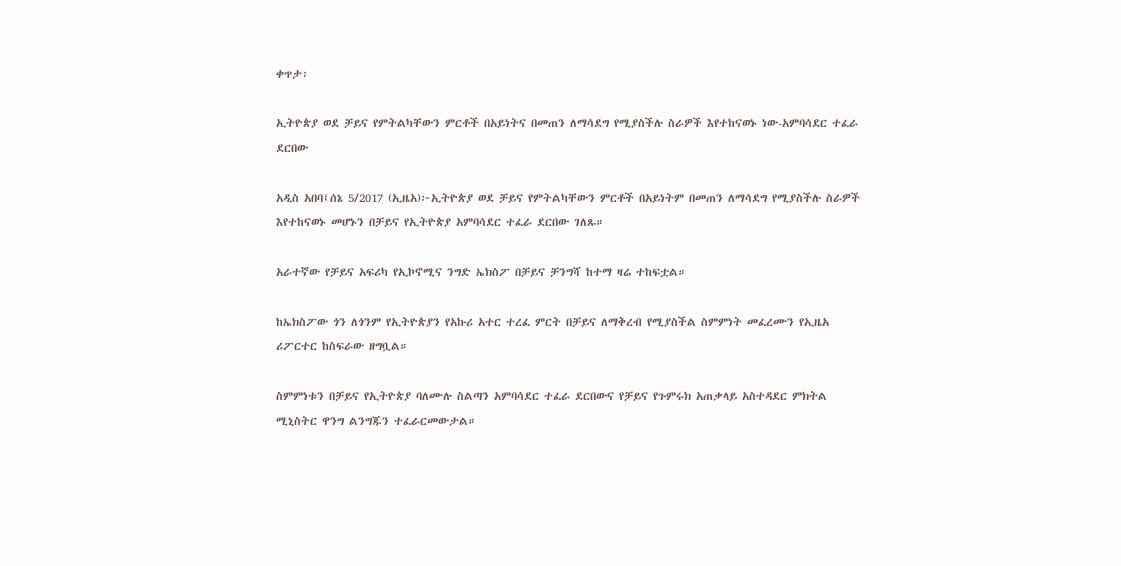ቀጥታ፡

ኢትዮጵያ ወደ ቻይና የምትልካቸውን ምርቶች በአይነትና በመጠን ለማሳደግ የሚያስችሉ ስራዎች እየተከናወኑ ነው-አምባሳደር ተፈራ ደርበው

አዲስ አበባ፤ሰኔ 5/2017 (ኢዜአ)፦ኢትዮጵያ ወደ ቻይና የምትልካቸውን ምርቶች በአይነትም በመጠን ለማሳደግ የሚያስችሉ ስራዎች እየተከናወኑ መሆኑን በቻይና የኢትዮጵያ አምባሳደር ተፈራ ደርበው ገለጹ።

አራተኛው የቻይና አፍሪካ የኢኮኖሚና ንግድ ኤክስፖ በቻይና ቻንግሻ ከተማ ዛሬ ተከፍቷል።

ከኤክስፖው ጎን ለጎንም የኢትዮጵያን የአኩሪ አተር ተረፈ ምርት በቻይና ለማቅረብ የሚያስችል ስምምነት መፈረሙን የኢዜአ ሪፖርተር ከስፍራው ዘግቧል።

ስምምነቱን በቻይና የኢትዮጵያ ባለሙሉ ስልጣን አምባሳደር ተፈራ ደርበውና የቻይና የጉምሩክ አጠቃላይ አስተዳደር ምክትል ሚኒስትር ዋንግ ልንግጁን ተፈራርመውታል።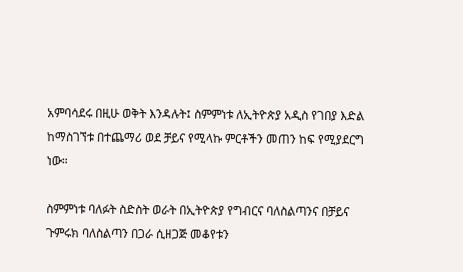አምባሳደሩ በዚሁ ወቅት እንዳሉት፤ ስምምነቱ ለኢትዮጵያ አዲስ የገበያ እድል ከማስገኘቱ በተጨማሪ ወደ ቻይና የሚላኩ ምርቶችን መጠን ከፍ የሚያደርግ ነው።

ስምምነቱ ባለፉት ስድስት ወራት በኢትዮጵያ የግብርና ባለስልጣንና በቻይና ጉምሩክ ባለስልጣን በጋራ ሲዘጋጅ መቆየቱን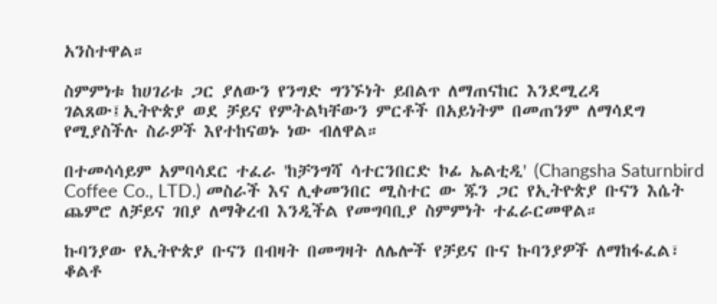አንስተዋል።

ስምምነቱ ከሀገሪቱ ጋር ያለውን የንግድ ግንኙነት ይበልጥ ለማጠናከር እንደሚረዳ ገልጸው፤ኢትዮጵያ ወደ ቻይና የምትልካቸውን ምርቶች በአይነትም በመጠንም ለማሳደግ የሚያስችሉ ስራዎች እየተከናወኑ ነው ብለዋል።

በተመሳሳይም አምባሳደር ተፈራ 'ከቻንግሻ ሳተርንበርድ ኮፊ ኤልቲዲ' (Changsha Saturnbird Coffee Co., LTD.) መስራች እና ሊቀመንበር ሚስተር ው ጁን ጋር የኢትዮጵያ ቡናን እሴት ጨምሮ ለቻይና ገበያ ለማቅረብ እንዲችል የመግባቢያ ስምምነት ተፈራርመዋል።

ኩባንያው የኢትዮጵያ ቡናን በብዛት በመግዛት ለሌሎች የቻይና ቡና ኩባንያዎች ለማከፋፈል፣ ቆልቶ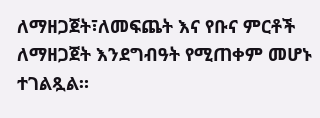ለማዘጋጀት፣ለመፍጨት እና የቡና ምርቶች ለማዘጋጀት እንደግብዓት የሚጠቀም መሆኑ ተገልጿል።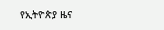የኢትዮጵያ ዜና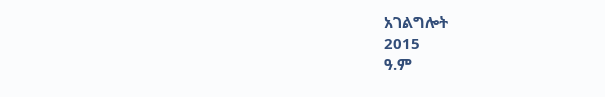አገልግሎት
2015
ዓ.ም